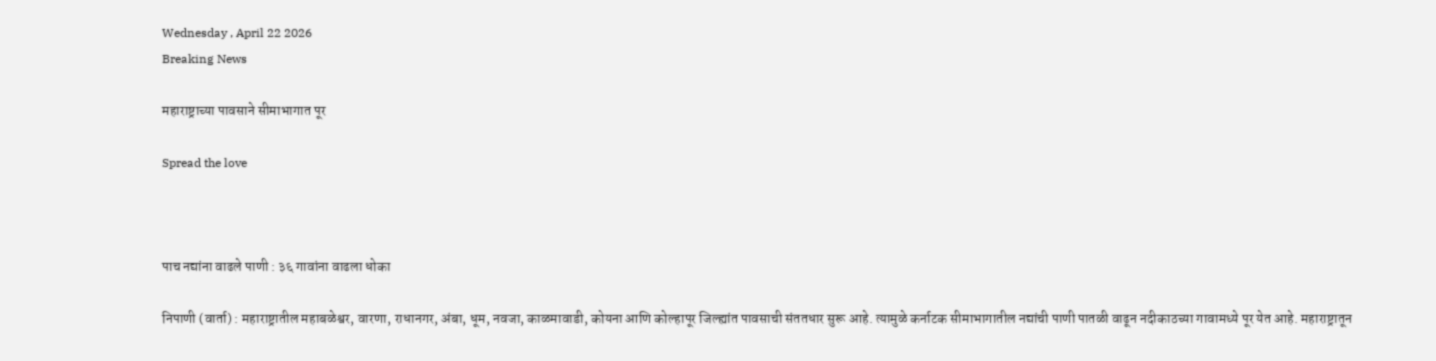Wednesday , April 22 2026
Breaking News

महाराष्ट्राच्या पावसाने सीमाभागात पूर

Spread the love



पाच नद्यांना वाढले पाणी : ३६ गावांना वाढला धोका

निपाणी (वार्ता) : महाराष्ट्रातील महाबळेश्वर, वारणा, राधानगर, अंबा, धूम, नवजा, काळमावाडी, कोयना आणि कोल्हापूर जिल्ह्यांत पावसाची संततधार सुरू आहे. त्यामुळे कर्नाटक सीमाभागातील नद्यांची पाणी पातळी वाढून नदीकाठच्या गावामध्ये पूर येत आहे. महाराष्ट्रातून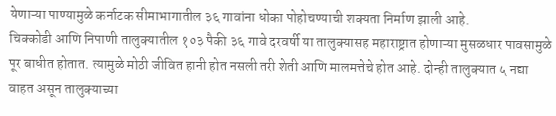येणाऱ्या पाण्यामुळे कर्नाटक सीमाभागातील ३६ गावांना धोका पोहोचण्याची शक्यता निर्माण झाली आहे.
चिक्कोडी आणि निपाणी तालुक्यातील १०३ पैकी ३६ गावे दरवर्षी या तालुक्यासह महाराष्ट्रात होणाऱ्या मुसळधार पावसामुळे पूर बाधीत होतात. त्यामुळे मोठी जीवित हानी होत नसली तरी शेती आणि मालमत्तेचे होत आहे. दोन्ही तालुक्यात ५ नद्या वाहत असून तालुक्याच्या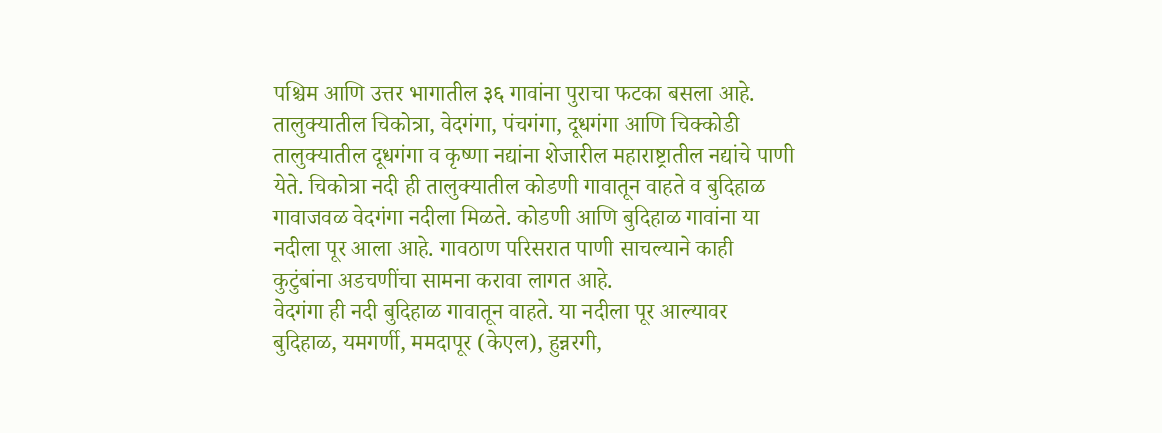पश्चिम आणि उत्तर भागातील ३६ गावांना पुराचा फटका बसला आहे. तालुक्यातील चिकोत्रा, वेदगंगा, पंचगंगा, दूधगंगा आणि चिक्कोडी तालुक्यातील दूधगंगा व कृष्णा नद्यांना शेजारील महाराष्ट्रातील नद्यांचे पाणी येते. चिकोत्रा नदी ही तालुक्यातील कोडणी गावातून वाहते व बुदिहाळ गावाजवळ वेदगंगा नदीला मिळते. कोडणी आणि बुदिहाळ गावांना या नदीला पूर आला आहे. गावठाण परिसरात पाणी साचल्याने काही कुटुंबांना अडचणींचा सामना करावा लागत आहे.
वेदगंगा ही नदी बुदिहाळ गावातून वाहते. या नदीला पूर आल्यावर बुदिहाळ, यमगर्णी, ममदापूर (केएल), हुन्नरगी,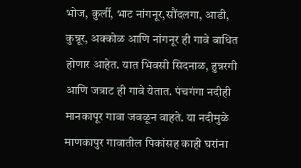भोज, कुर्ली, भाट नांगनूर,सौंदलगा, आडी, कुन्नूर, अक्कोळ आणि नांगनूर ही गावे बाधित होणार आहेत. यात भिवसी सिदनाळ, हुन्नरगी आणि जत्राट ही गावे येतात. पंचगंगा नदीही मानकापूर गावा जवळून वाहते. या नदीमुळे माणकापुर गावातील पिकांसह काही घरांना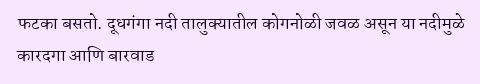फटका बसतो. दूधगंगा नदी तालुक्यातील कोगनोळी जवळ असून या नदीमुळे कारदगा आणि बारवाड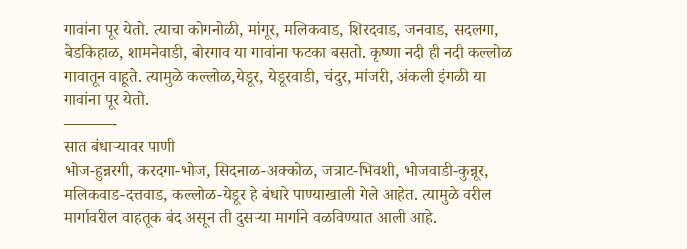गावांना पूर येतो. त्याचा कोगनोळी, मांगूर, मलिकवाड, शिरदवाड, जनवाड, सदलगा, बेडकिहाळ, शामनेवाडी, बोरगाव या गावांना फटका बसतो. कृष्णा नदी ही नदी कल्लोळ गावातून वाहूते. त्यामुळे कल्लोळ,येडूर, येडूरवाडी, चंदुर, मांजरी, अंकली इंगळी या गावांना पूर येतो.
———-
सात बंधाऱ्यावर पाणी
भोज-हुन्नरगी, करदगा-भोज, सिदनाळ-अक्कोळ, जत्राट-भिवशी, भोजवाडी-कुन्नूर, मलिकवाड-दत्तवाड, कल्लोळ-येडूर हे बंधारे पाण्याखाली गेले आहेत. त्यामुळे वरील मार्गावरील वाहतूक बंद असून ती दुसऱ्या मार्गाने वळविण्यात आली आहे.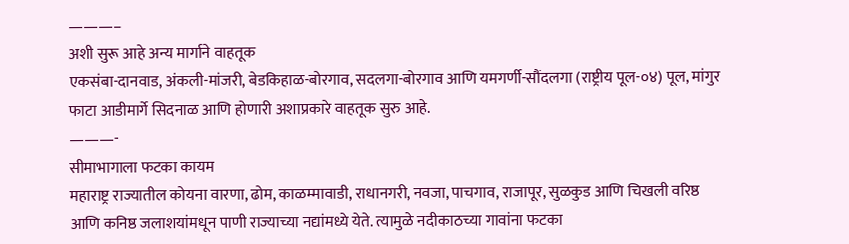———–
अशी सुरू आहे अन्य मार्गाने वाहतूक
एकसंबा-दानवाड, अंकली-मांजरी, बेडकिहाळ-बोरगाव, सदलगा-बोरगाव आणि यमगर्णी-सौंदलगा (राष्ट्रीय पूल-०४) पूल, मांगुर फाटा आडीमार्गे सिदनाळ आणि होणारी अशाप्रकारे वाहतूक सुरु आहे.
———-
सीमाभागाला फटका कायम
महाराष्ट्र राज्यातील कोयना वारणा, ढोम, काळम्मावाडी, राधानगरी, नवजा, पाचगाव, राजापूर, सुळकुड आणि चिखली वरिष्ठ आणि कनिष्ठ जलाशयांमधून पाणी राज्याच्या नद्यांमध्ये येते. त्यामुळे नदीकाठच्या गावांना फटका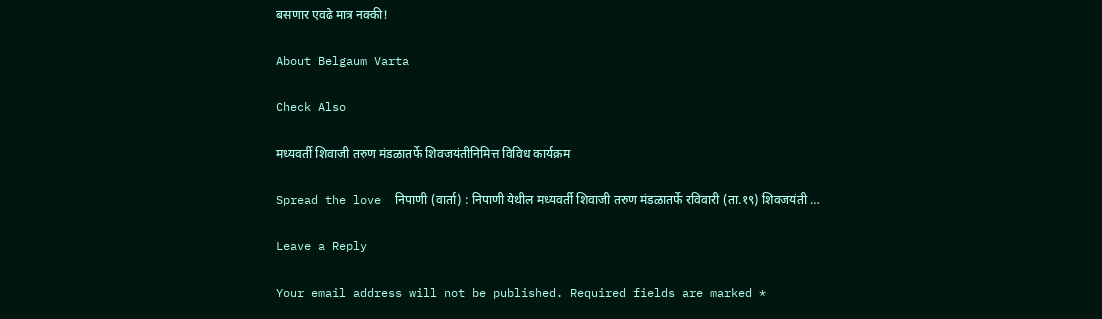बसणार एवढे मात्र नक्की!

About Belgaum Varta

Check Also

मध्यवर्ती शिवाजी तरुण मंडळातर्फे शिवजयंतीनिमित्त विविध कार्यक्रम

Spread the love  निपाणी (वार्ता) : निपाणी येथील मध्यवर्ती शिवाजी तरुण मंडळातर्फे रविवारी (ता.१९) शिवजयंती …

Leave a Reply

Your email address will not be published. Required fields are marked *